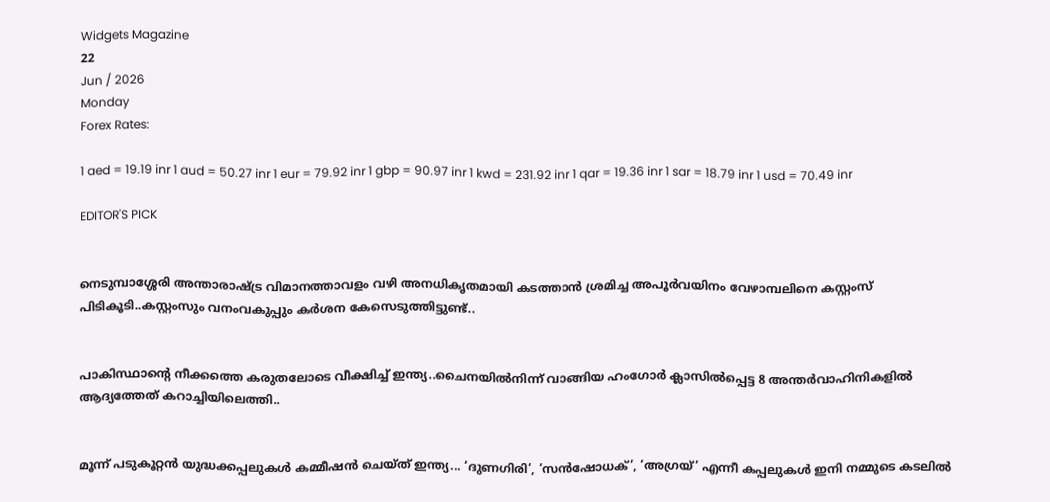Widgets Magazine
22
Jun / 2026
Monday
Forex Rates:

1 aed = 19.19 inr 1 aud = 50.27 inr 1 eur = 79.92 inr 1 gbp = 90.97 inr 1 kwd = 231.92 inr 1 qar = 19.36 inr 1 sar = 18.79 inr 1 usd = 70.49 inr

EDITOR'S PICK


നെടുമ്പാശ്ശേരി അന്താരാഷ്ട്ര വിമാനത്താവളം വഴി അനധികൃതമായി കടത്താൻ ശ്രമിച്ച അപൂർവയിനം വേഴാമ്പലിനെ കസ്റ്റംസ് പിടികൂടി..കസ്റ്റംസും വനംവകുപ്പും കർശന കേസെടുത്തിട്ടുണ്ട്..


പാകിസ്ഥാന്റെ നീക്കത്തെ കരുതലോടെ വീക്ഷിച്ച് ഇന്ത്യ..ചൈനയിൽനിന്ന് വാങ്ങിയ ഹംഗോർ ക്ലാസിൽപ്പെട്ട 8 അന്തർവാഹിനികളിൽ ആദ്യത്തേത് കറാച്ചിയിലെത്തി..


മൂന്ന് പടുകൂറ്റൻ യുദ്ധക്കപ്പലുകൾ കമ്മീഷൻ ചെയ്ത് ഇന്ത്യ... ‘ദുണഗിരി’, ‘സൻഷോധക്’, ‘അഗ്രയ്’ എന്നീ കപ്പലുകൾ ഇനി നമ്മുടെ കടലിൽ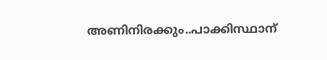അണിനിരക്കും..പാക്കിസ്ഥാന്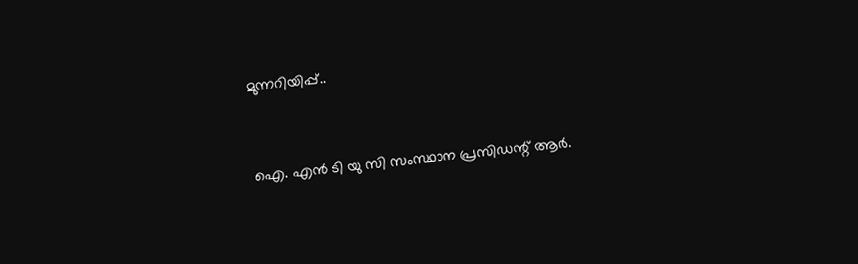മുന്നറിയിപ്പ്..


ഐ. എൻ ടി യു സി സംസ്ഥാന പ്രസിഡന്റ് ആർ.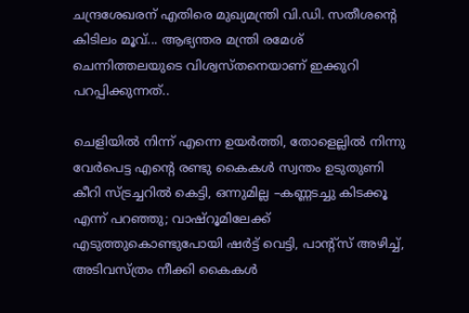ചന്ദ്രശേഖരന് എതിരെ മുഖ്യമന്ത്രി വി.ഡി. സതീശന്റെ കിടിലം മൂവ്... ആഭ്യന്തര മന്ത്രി രമേശ് ചെന്നിത്തലയുടെ വിശ്വസ്തനെയാണ് ഇക്കുറി പറപ്പിക്കുന്നത്..

ചെളിയിൽ നിന്ന് എന്നെ ഉയർത്തി, തോളെല്ലിൽ നിന്നു വേർപെട്ട എന്റെ രണ്ടു കൈകൾ സ്വന്തം ഉടുതുണി കീറി സ്ട്രച്ചറിൽ കെട്ടി, ഒന്നുമില്ല –കണ്ണടച്ചു കിടക്കൂ എന്ന് പറഞ്ഞു; വാഷ്റൂമിലേക്ക് എടുത്തുകൊണ്ടുപോയി ഷർട്ട് വെട്ടി, പാന്റ്സ് അഴിച്ച്, അടിവസ്ത്രം നീക്കി കൈകൾ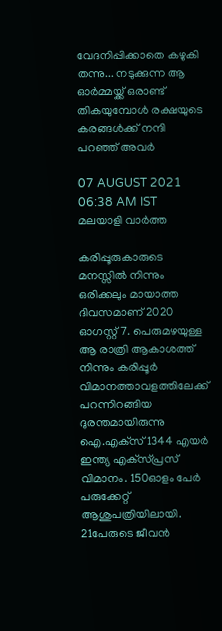വേദനിപ്പിക്കാതെ കഴുകി തന്നു... നടുക്കുന്ന ആ ഓർമ്മയ്ക്ക് ഒരാണ്ട് തികയുമ്പോൾ രക്ഷയുടെ കരങ്ങൾക്ക് നന്ദി പറഞ്ഞ് അവർ

07 AUGUST 2021 06:38 AM IST
മലയാളി വാര്‍ത്ത

കരിപ്പൂരുകാരുടെ മനസ്സില്‍ നിന്നും ഒരിക്കലും മായാത്ത ദിവസമാണ് 2020 ഓഗസ്റ്റ് 7. പെരുമഴയുള്ള ആ രാത്രി ആകാശത്ത് നിന്നും കരിപ്പൂര്‍ വിമാനത്താവളത്തിലേക്ക് പറന്നിറങ്ങിയ ദുരന്തമായിരുന്നു ഐ.എക്‌സ് 1344 എയര്‍ ഇന്ത്യ എക്‌സ്പ്രസ് വിമാനം. 150ഓളം പേര്‍ പരുക്കേറ്റ് ആശുപത്രിയിലായി. 21പേരുടെ ജീവൻ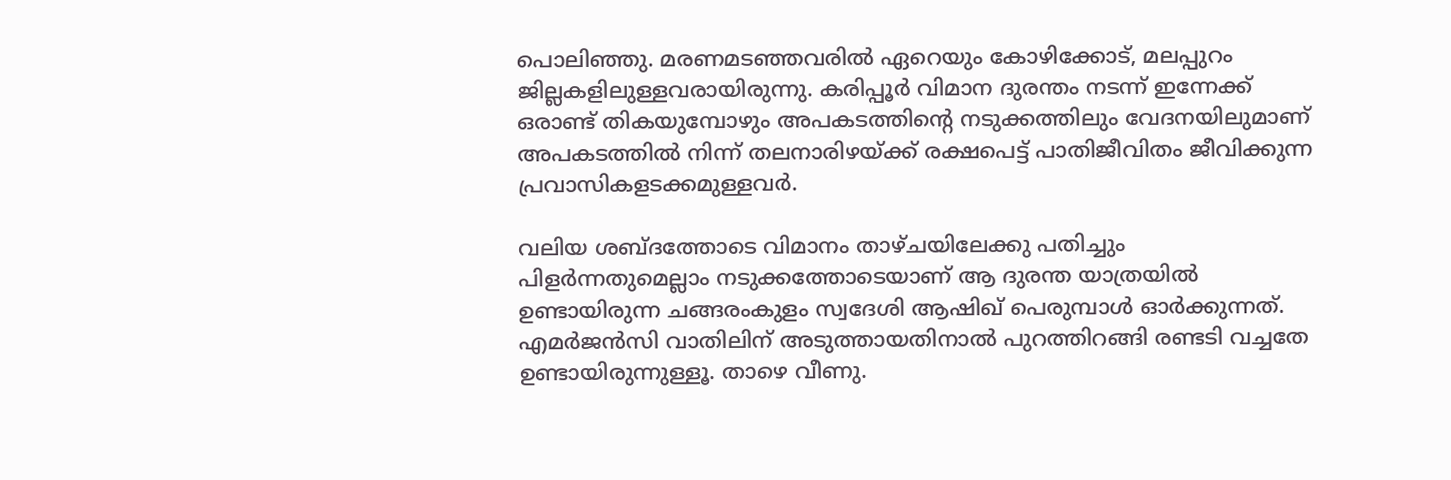പൊലിഞ്ഞു. മരണമടഞ്ഞവരില്‍ ഏറെയും കോഴിക്കോട്, മലപ്പുറം ജില്ലകളിലുള്ളവരായിരുന്നു. കരിപ്പൂർ വിമാന ദുരന്തം നടന്ന് ഇന്നേക്ക് ഒരാണ്ട് തികയുമ്പോഴും അപകടത്തിന്റെ നടുക്കത്തിലും വേദനയിലുമാണ് അപകടത്തിൽ നിന്ന് തലനാരിഴയ്ക്ക് രക്ഷപെട്ട് പാതിജീവിതം ജീവിക്കുന്ന പ്രവാസികളടക്കമുള്ളവർ.

വലിയ ശബ്ദത്തോടെ വിമാനം താഴ്ചയിലേക്കു പതിച്ചും പിളർന്നതുമെല്ലാം നടുക്കത്തോടെയാണ് ആ ദുരന്ത യാത്രയിൽ ഉണ്ടായിരുന്ന ചങ്ങരംകുളം സ്വദേശി ആഷിഖ് പെരുമ്പാൾ ഓർക്കുന്നത്. എമർജൻസി വാതിലിന് അടുത്തായതിനാൽ പുറത്തിറങ്ങി രണ്ടടി വച്ചതേ ഉണ്ടായിരുന്നുള്ളൂ. താഴെ വീണു.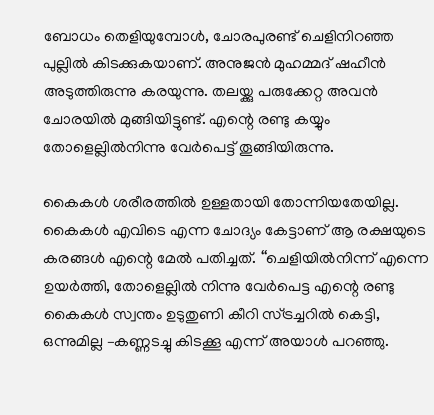ബോധം തെളിയുമ്പോൾ, ചോരപുരണ്ട് ചെളിനിറഞ്ഞ പുല്ലിൽ കിടക്കുകയാണ്. അനുജൻ മുഹമ്മദ് ഷഹീൻ അടുത്തിരുന്നു കരയുന്നു. തലയ്ക്കു പരുക്കേറ്റ അവൻ ചോരയിൽ മുങ്ങിയിട്ടുണ്ട്. എന്റെ രണ്ടു കയ്യും തോളെല്ലിൽനിന്നു വേർപെട്ട് തൂങ്ങിയിരുന്നു.

കൈകൾ ശരീരത്തിൽ ഉള്ളതായി തോന്നിയതേയില്ല. കൈകൾ എവിടെ എന്ന ചോദ്യം കേട്ടാണ് ആ രക്ഷയുടെ കരങ്ങൾ എന്റെ മേൽ പതിച്ചത്. ‘‘ചെളിയിൽനിന്ന് എന്നെ ഉയർത്തി, തോളെല്ലിൽ നിന്നു വേർപെട്ട എന്റെ രണ്ടു കൈകൾ സ്വന്തം ഉടുതുണി കീറി സ്ട്രച്ചറിൽ കെട്ടി, ഒന്നുമില്ല –കണ്ണടച്ചു കിടക്കൂ എന്ന് അയാൾ പറഞ്ഞു.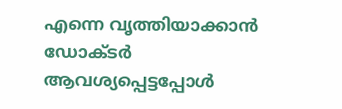എന്നെ വൃത്തിയാക്കാൻ ഡോക്ടർ ആവശ്യപ്പെട്ടപ്പോൾ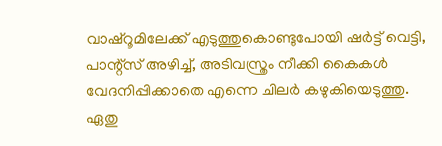വാഷ്റൂമിലേക്ക് എടുത്തുകൊണ്ടുപോയി ഷർട്ട് വെട്ടി, പാന്റ്സ് അഴിച്ച്, അടിവസ്ത്രം നീക്കി കൈകൾ വേദനിപ്പിക്കാതെ എന്നെ ചിലർ കഴുകിയെടുത്തു. ഏതു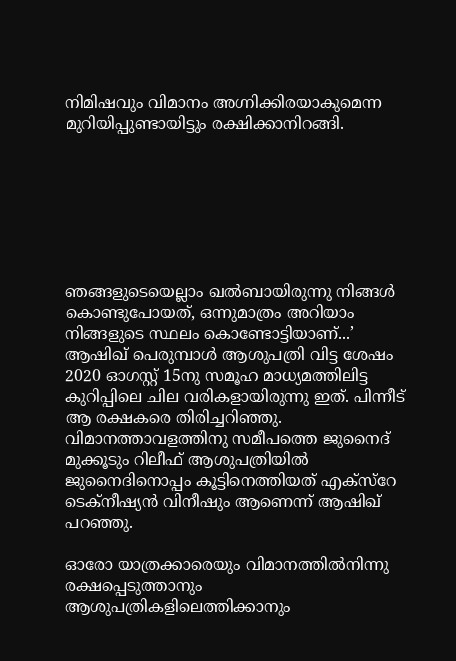നിമിഷവും വിമാനം അഗ്നിക്കിരയാകുമെന്ന മുറിയിപ്പുണ്ടായിട്ടും രക്ഷിക്കാനിറങ്ങി.







ഞങ്ങളുടെയെല്ലാം ഖൽബായിരുന്നു നിങ്ങൾ കൊണ്ടുപോയത്, ഒന്നുമാത്രം അറിയാം നിങ്ങളുടെ സ്ഥലം കൊണ്ടോട്ടിയാണ്...’ ആഷിഖ് പെരുമ്പാൾ ആശുപത്രി വിട്ട ശേഷം 2020 ഓഗസ്റ്റ് 15നു സമൂഹ മാധ്യമത്തിലിട്ട കുറിപ്പിലെ ചില വരികളായിരുന്നു ഇത്. പിന്നീട് ആ രക്ഷകരെ തിരിച്ചറിഞ്ഞു. വിമാനത്താവളത്തിനു സമീപത്തെ ജുനൈദ് മുക്കൂടും റിലീഫ് ആശുപത്രിയിൽ ജുനൈദിനൊപ്പം കൂട്ടിനെത്തിയത് എക്സ്റേ ടെക്നീഷ്യൻ വിനീഷും ആണെന്ന് ആഷിഖ് പറഞ്ഞു.

ഓരോ യാത്രക്കാരെയും വിമാനത്തിൽനിന്നു രക്ഷപ്പെടുത്താനും ആശുപത്രികളിലെത്തിക്കാനും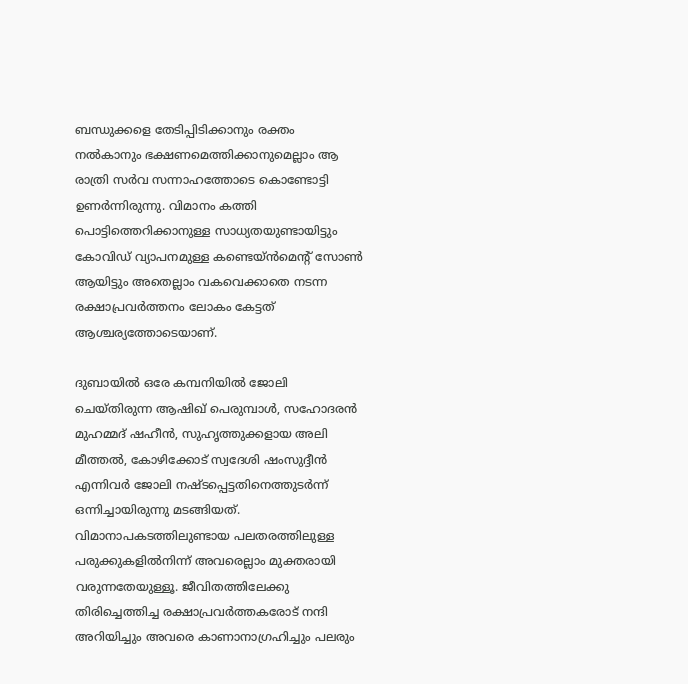ബന്ധുക്കളെ തേടിപ്പിടിക്കാനും രക്തം നൽകാനും ഭക്ഷണമെത്തിക്കാനുമെല്ലാം ആ രാത്രി സർവ സന്നാഹത്തോടെ കൊണ്ടോട്ടി ഉണർന്നിരുന്നു. വിമാനം കത്തി പൊട്ടിത്തെറിക്കാനുള്ള സാധ്യതയുണ്ടായിട്ടും കോവിഡ് വ്യാപനമുള്ള കണ്ടെയ്ൻമെന്റ് സോൺ ആയിട്ടും അതെല്ലാം വകവെക്കാതെ നടന്ന രക്ഷാപ്രവർത്തനം ലോകം കേട്ടത് ആശ്ചര്യത്തോടെയാണ്.

ദുബായിൽ ഒരേ കമ്പനിയിൽ ജോലി ചെയ്തിരുന്ന ആഷിഖ് പെരുമ്പാൾ, സഹോദരൻ മുഹമ്മദ് ഷഹീൻ, സുഹൃത്തുക്കളായ അലി മീത്തൽ, കോഴിക്കോട് സ്വദേശി ഷംസുദ്ദീൻ എന്നിവർ ജോലി നഷ്ടപ്പെട്ടതിനെത്തുടർന്ന് ഒന്നിച്ചായിരുന്നു മടങ്ങിയത്. വിമാനാപകടത്തിലുണ്ടായ പലതരത്തിലുള്ള പരുക്കുകളിൽനിന്ന് അവരെല്ലാം മുക്തരായി വരുന്നതേയുള്ളൂ. ജീവിതത്തിലേക്കു തിരിച്ചെത്തിച്ച രക്ഷാപ്രവർത്തകരോട് നന്ദി അറിയിച്ചും അവരെ കാണാനാഗ്രഹിച്ചും പലരും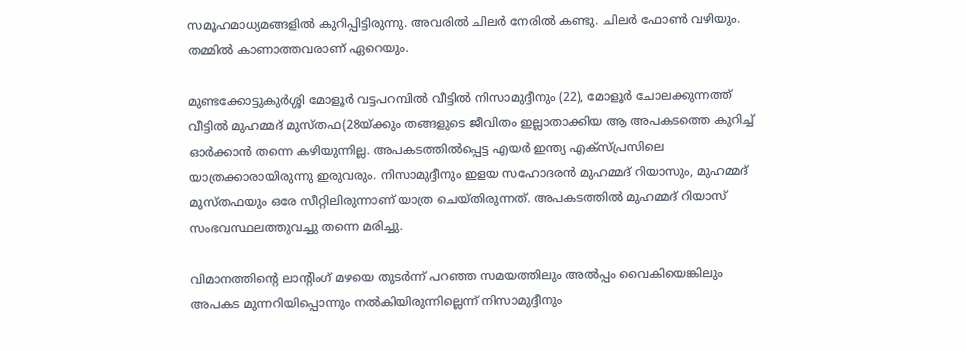സമൂഹമാധ്യമങ്ങളിൽ കുറിപ്പിട്ടിരുന്നു. അവരിൽ ചിലർ നേരിൽ കണ്ടു. ചിലർ ഫോൺ വഴിയും. തമ്മിൽ കാണാത്തവരാണ് ഏറെയും.

മുണ്ടക്കോട്ടുകുർശ്ശി മോളൂർ വട്ടപറമ്പിൽ വീട്ടിൽ നിസാമുദ്ദീനും (22), മോളൂർ ചോലക്കുന്നത്ത് വീട്ടിൽ മുഹമ്മദ് മുസ്തഫ(28യ്ക്കും തങ്ങളുടെ ജീവിതം ഇല്ലാതാക്കിയ ആ അപകടത്തെ കുറിച്ച് ഓര്‍ക്കാന്‍ തന്നെ കഴിയുന്നില്ല. അപകടത്തിൽപ്പെട്ട എയർ ഇന്ത്യ എക്സ്പ്രസിലെ യാത്രക്കാരായിരുന്നു ഇരുവരും. നിസാമുദ്ദീനും ഇളയ സഹോദരൻ മുഹമ്മദ് റിയാസും, മുഹമ്മദ് മുസ്തഫയും ഒരേ സീറ്റിലിരുന്നാണ് യാത്ര ചെയ്തിരുന്നത്. അപകടത്തിൽ മുഹമ്മദ് റിയാസ് സംഭവസ്ഥലത്തുവച്ചു തന്നെ മരിച്ചു.

വിമാനത്തിന്റെ ലാന്റിംഗ് മഴയെ തുടർന്ന് പറഞ്ഞ സമയത്തിലും അൽപ്പം വൈകിയെങ്കിലും അപകട മുന്നറിയിപ്പൊന്നും നൽകിയിരുന്നില്ലെന്ന് നിസാമുദ്ദീനും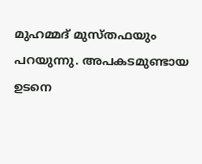മുഹമ്മദ് മുസ്തഫയും പറയുന്നു. അപകടമുണ്ടായ ഉടനെ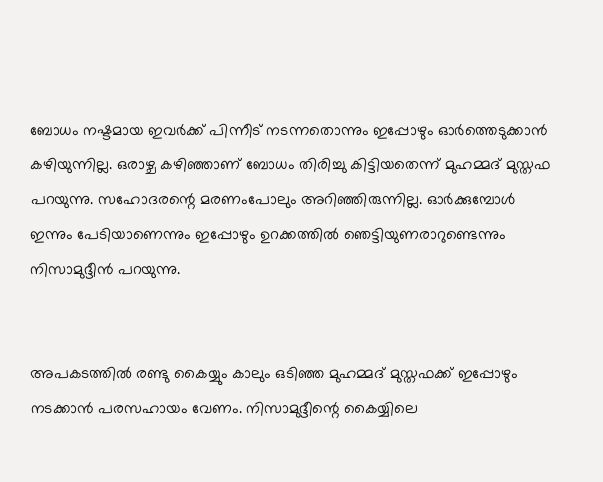ബോധം നഷ്ടമായ ഇവർക്ക് പിന്നീട് നടന്നതൊന്നും ഇപ്പോഴും ഓർത്തെടുക്കാൻ കഴിയുന്നില്ല. ഒരാഴ്ച കഴിഞ്ഞാണ് ബോധം തിരിച്ചു കിട്ടിയതെന്ന് മുഹമ്മദ് മുസ്തഫ പറയുന്നു. സഹോദരന്റെ മരണംപോലും അറിഞ്ഞിരുന്നില്ല. ഓർക്കുമ്പോൾ ഇന്നും പേടിയാണെന്നും ഇപ്പോഴും ഉറക്കത്തിൽ ഞെട്ടിയുണരാറുണ്ടെന്നും നിസാമുദ്ദീൻ പറയുന്നു.


അപകടത്തിൽ രണ്ടു കൈയ്യും കാലും ഒടിഞ്ഞ മുഹമ്മദ് മുസ്തഫക്ക് ഇപ്പോഴും നടക്കാൻ പരസഹായം വേണം. നിസാമുദ്ദീന്റെ കൈയ്യിലെ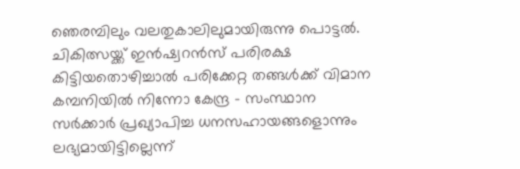ഞെരമ്പിലും വലതുകാലിലുമായിരുന്നു പൊട്ടൽ. ചികിത്സയ്ക്ക് ഇൻഷ്വറൻസ് പരിരക്ഷ കിട്ടിയതൊഴിച്ചാൽ പരിക്കേറ്റ തങ്ങൾക്ക് വിമാന കമ്പനിയിൽ നിന്നോ കേന്ദ്ര - സംസ്ഥാന സർക്കാർ പ്രഖ്യാപിച്ച ധനസഹായങ്ങളൊന്നും ലഭ്യമായിട്ടില്ലെന്ന്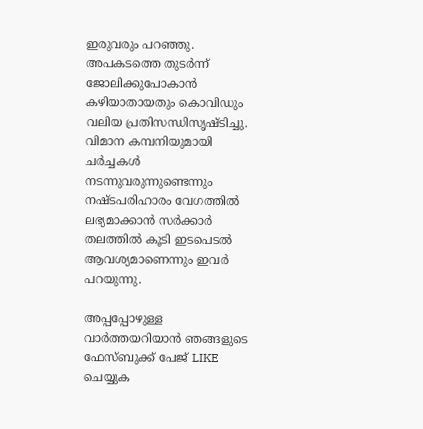ഇരുവരും പറഞ്ഞു. അപകടത്തെ തുടർന്ന് ജോലിക്കുപോകാൻ കഴിയാതായതും കൊവിഡും വലിയ പ്രതിസന്ധിസൃഷ്ടിച്ചു. വിമാന കമ്പനിയുമായി ചർച്ചകൾ നടന്നുവരുന്നുണ്ടെന്നും നഷ്ടപരിഹാരം വേഗത്തിൽ ലഭ്യമാക്കാൻ സർക്കാർ തലത്തിൽ കൂടി ഇടപെടൽ ആവശ്യമാണെന്നും ഇവർ പറയുന്നു.

അപ്പപ്പോഴുള്ള വാര്‍ത്തയറിയാന്‍ ഞങ്ങളുടെ ഫേസ്‌ബുക്ക്‌ പേജ് LIKE ചെയ്യുക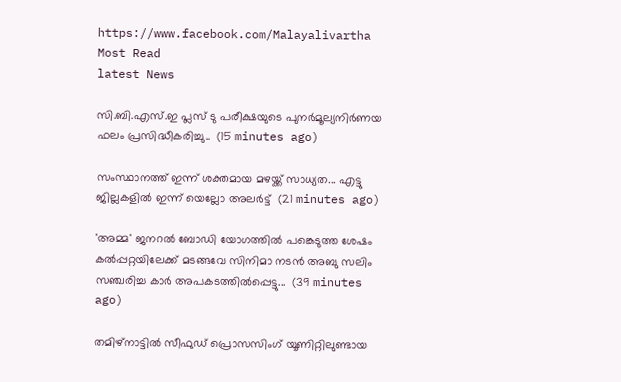https://www.facebook.com/Malayalivartha
Most Read
latest News

സി.ബി.എസ്.ഇ പ്ലസ് ടു പരീക്ഷയുടെ പുനർമൂല്യനിർണയ ഫലം പ്രസിദ്ധീകരിച്ചു..  (15 minutes ago)

സംസ്ഥാനത്ത് ഇന്ന് ശക്തമായ മഴയ്ക്ക് സാധ്യത... എട്ടു ജില്ലകളിൽ ഇന്ന് യെല്ലോ അലർട്ട്  (21 minutes ago)

'അമ്മ' ജനറൽ ബോഡി യോഗത്തിൽ പങ്കെടുത്ത ശേഷം കൽപ്പറ്റയിലേക്ക് മടങ്ങവേ സിനിമാ നടൻ അബു സലിം സഞ്ചരിച്ച കാർ അപകടത്തിൽപ്പെട്ടു...  (39 minutes ago)

തമിഴ്നാട്ടിൽ സീഫുഡ് പ്രൊസസിംഗ് യൂണിറ്റിലുണ്ടായ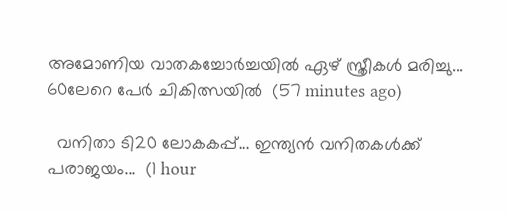അമോണിയ വാതകച്ചോർച്ചയിൽ ഏഴ് സ്ത്രീകൾ മരിച്ചു... 60ലേറെ പേർ ചികിത്സയിൽ  (57 minutes ago)

  വനിതാ ടി20 ലോകകപ്പ്... ഇന്ത്യൻ വനിതകൾക്ക് പരാജയം...  (1 hour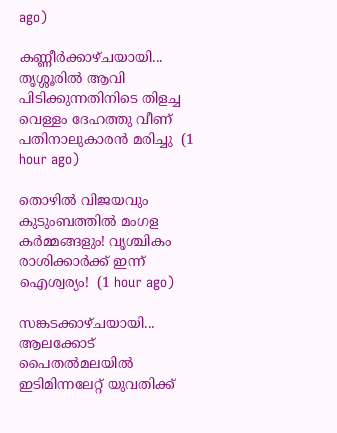ago)

കണ്ണീർക്കാഴ്ചയായി... തൃശ്ശൂരിൽ ആവി പിടിക്കുന്നതിനിടെ തിളച്ച വെള്ളം ദേഹത്തു വീണ് പതിനാലുകാരൻ മരിച്ചു  (1 hour ago)

തൊഴിൽ വിജയവും കുടുംബത്തിൽ മംഗള കർമ്മങ്ങളും! വൃശ്ചികം രാശിക്കാർക്ക് ഇന്ന് ഐശ്വര്യം!  (1 hour ago)

സങ്കടക്കാഴ്ചയായി... ആലക്കോട് പൈതൽമലയിൽ ഇടിമിന്നലേറ്റ് യുവതിക്ക്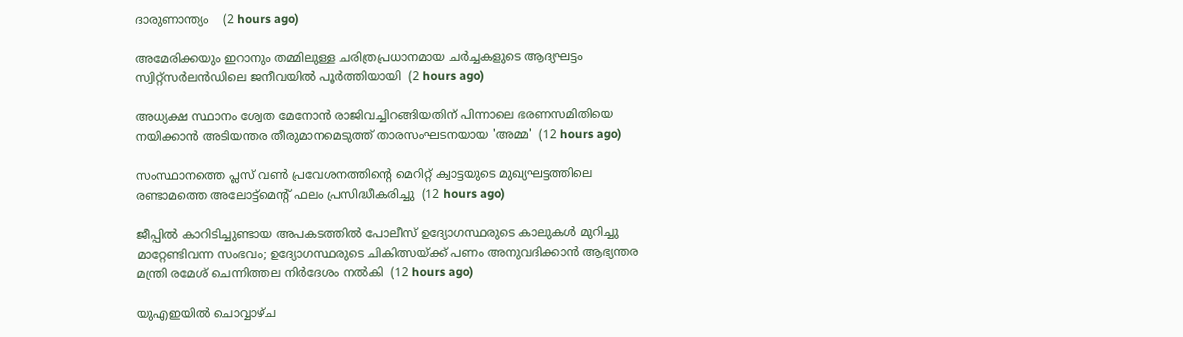ദാരുണാന്ത്യം‌    (2 hours ago)

അമേരിക്കയും ഇറാനും തമ്മിലുള്ള ചരിത്രപ്രധാനമായ ചർച്ചകളുടെ ആദ്യഘട്ടം സ്വിറ്റ്സർലൻഡിലെ ജനീവയിൽ പൂർത്തിയായി  (2 hours ago)

അധ്യക്ഷ സ്ഥാനം ശ്വേത മേനോൻ രാജിവച്ചിറങ്ങിയതിന് പിന്നാലെ ഭരണസമിതിയെ നയിക്കാൻ അടിയന്തര തീരുമാനമെടുത്ത് താരസംഘടനയായ 'അമ്മ'  (12 hours ago)

സംസ്ഥാനത്തെ പ്ലസ് വൺ പ്രവേശനത്തിന്റെ മെറിറ്റ് ക്വാട്ടയുടെ മുഖ്യഘട്ടത്തിലെ രണ്ടാമത്തെ അലോട്ട്മെൻ്റ് ഫലം പ്രസിദ്ധീകരിച്ചു  (12 hours ago)

ജീപ്പിൽ കാറിടിച്ചുണ്ടായ അപകടത്തിൽ പോലീസ് ഉദ്യോഗസ്ഥരുടെ കാലുകൾ മുറിച്ചു മാറ്റേണ്ടിവന്ന സംഭവം; ഉദ്യോഗസ്ഥരുടെ ചികിത്സയ്ക്ക് പണം അനുവദിക്കാൻ ആഭ്യന്തര മന്ത്രി രമേശ്‌ ചെന്നിത്തല നിർദേശം നൽകി  (12 hours ago)

യുഎഇയിൽ ചൊവ്വാഴ്ച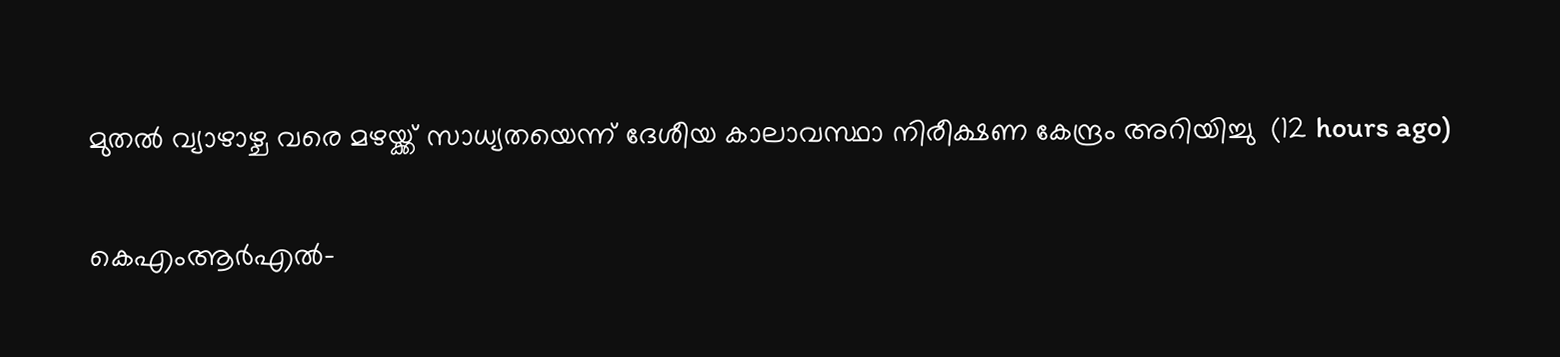മുതൽ വ്യാഴാഴ്ച വരെ മഴയ്ക്ക് സാധ്യതയെന്ന് ദേശീയ കാലാവസ്ഥാ നിരീക്ഷണ കേന്ദ്രം അറിയിച്ചു  (12 hours ago)

കെഎംആർഎൽ-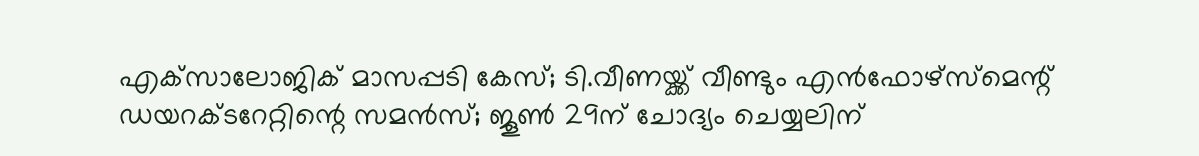എക്‌സാലോജിക് മാസപ്പടി കേസ്; ടി.വീണയ്ക്ക് വീണ്ടും എൻഫോഴ്സ്മെന്റ് ഡയറക്ടറേറ്റിന്റെ സമൻസ്; ജൂൺ 29ന് ചോദ്യം ചെയ്യലിന്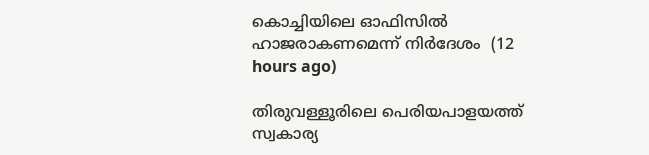കൊച്ചിയിലെ ഓഫിസിൽ ഹാജരാകണമെന്ന് നിർദേശം  (12 hours ago)

തിരുവള്ളൂരിലെ പെരിയപാളയത്ത് സ്വകാര്യ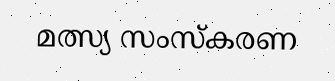മത്സ്യ സംസ്കരണ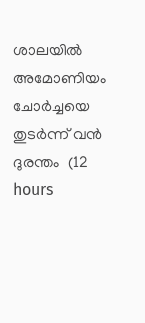ശാലയിൽ അമോണിയം ചോർച്ചയെ തുടർന്ന് വൻ ദുരന്തം  (12 hours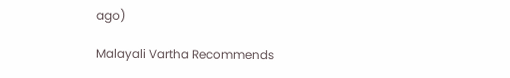ago)

Malayali Vartha Recommends